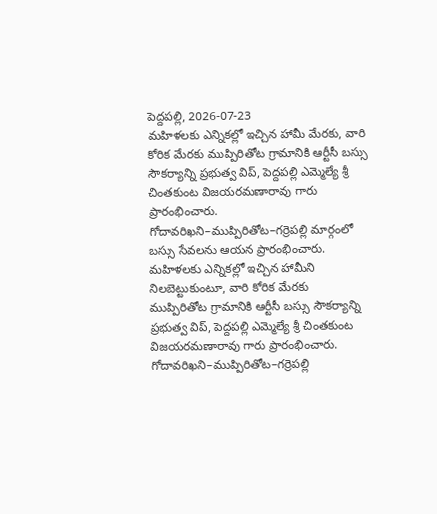పెద్దపల్లి, 2026-07-23
మహిళలకు ఎన్నికల్లో ఇచ్చిన హామీ మేరకు, వారి కోరిక మేరకు ముప్పిరితోట గ్రామానికి ఆర్టీసీ బస్సు సౌకర్యాన్ని ప్రభుత్వ విప్, పెద్దపల్లి ఎమ్మెల్యే శ్రీ చింతకుంట విజయరమణారావు గారు ప్రారంభించారు. గోదావరిఖని–ముప్పిరితోట–గర్రెపల్లి మార్గంలో బస్సు సేవలను ఆయన ప్రారంభించారు.
మహిళలకు ఎన్నికల్లో ఇచ్చిన హామీని నిలబెట్టుకుంటూ, వారి కోరిక మేరకు ముప్పిరితోట గ్రామానికి ఆర్టీసీ బస్సు సౌకర్యాన్ని ప్రభుత్వ విప్, పెద్దపల్లి ఎమ్మెల్యే శ్రీ చింతకుంట విజయరమణారావు గారు ప్రారంభించారు.
గోదావరిఖని–ముప్పిరితోట–గర్రెపల్లి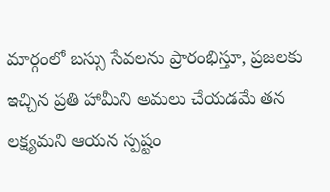మార్గంలో బస్సు సేవలను ప్రారంభిస్తూ, ప్రజలకు ఇచ్చిన ప్రతి హామీని అమలు చేయడమే తన లక్ష్యమని ఆయన స్పష్టం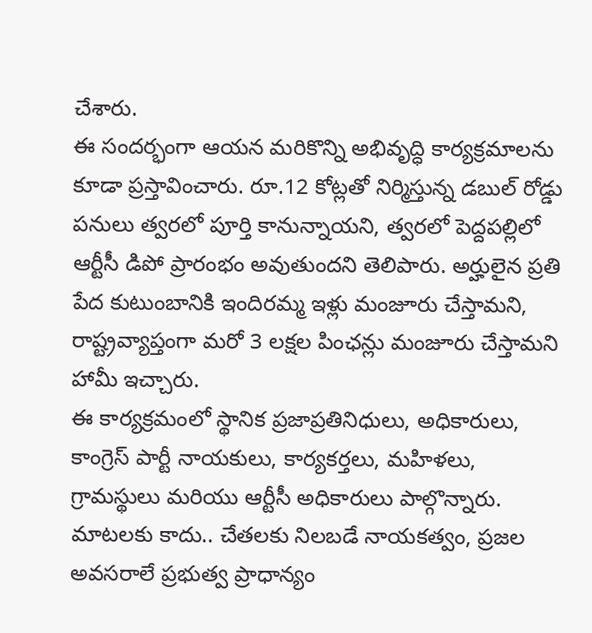చేశారు.
ఈ సందర్భంగా ఆయన మరికొన్ని అభివృద్ధి కార్యక్రమాలను కూడా ప్రస్తావించారు. రూ.12 కోట్లతో నిర్మిస్తున్న డబుల్ రోడ్డు పనులు త్వరలో పూర్తి కానున్నాయని, త్వరలో పెద్దపల్లిలో ఆర్టీసీ డిపో ప్రారంభం అవుతుందని తెలిపారు. అర్హులైన ప్రతి పేద కుటుంబానికి ఇందిరమ్మ ఇళ్లు మంజూరు చేస్తామని, రాష్ట్రవ్యాప్తంగా మరో 3 లక్షల పింఛన్లు మంజూరు చేస్తామని హామీ ఇచ్చారు.
ఈ కార్యక్రమంలో స్థానిక ప్రజాప్రతినిధులు, అధికారులు, కాంగ్రెస్ పార్టీ నాయకులు, కార్యకర్తలు, మహిళలు, గ్రామస్థులు మరియు ఆర్టీసీ అధికారులు పాల్గొన్నారు.
మాటలకు కాదు.. చేతలకు నిలబడే నాయకత్వం, ప్రజల అవసరాలే ప్రభుత్వ ప్రాధాన్యం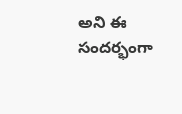అని ఈ సందర్భంగా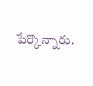పేర్కొన్నారు.